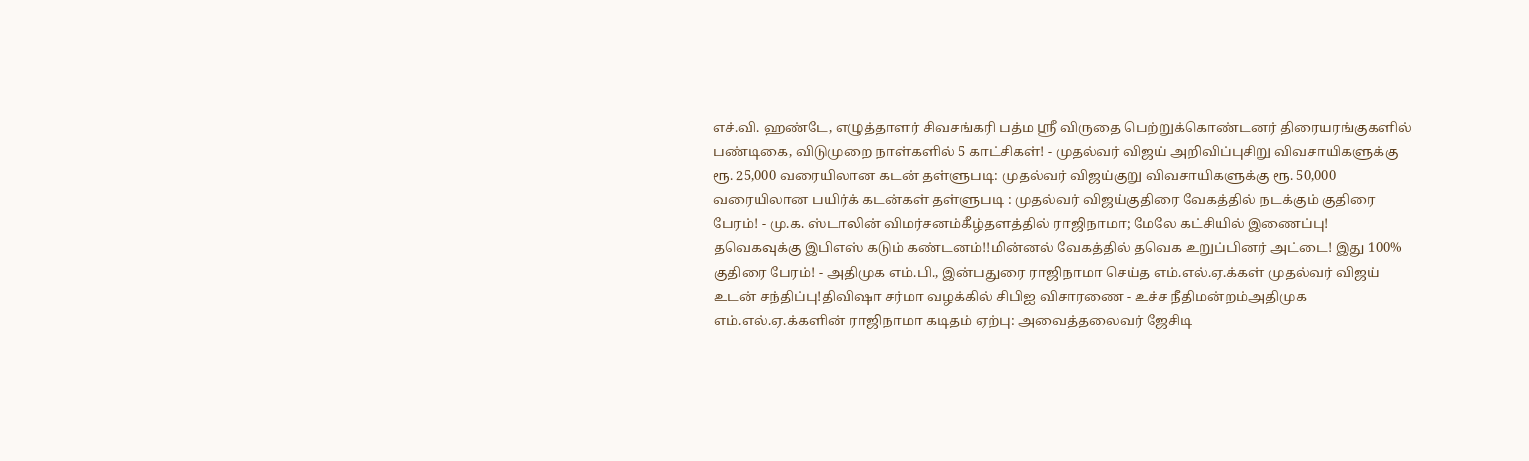எச்.வி. ஹண்டே, எழுத்தாளர் சிவசங்கரி பத்ம ஸ்ரீ விருதை பெற்றுக்கொண்டனர் திரையரங்குகளில் பண்டிகை, விடுமுறை நாள்களில் 5 காட்சிகள்! - முதல்வர் விஜய் அறிவிப்புசிறு விவசாயிகளுக்கு ரூ. 25,000 வரையிலான கடன் தள்ளுபடி: முதல்வர் விஜய்குறு விவசாயிகளுக்கு ரூ. 50,000 வரையிலான பயிர்க் கடன்கள் தள்ளுபடி : முதல்வர் விஜய்குதிரை வேகத்தில் நடக்கும் குதிரை பேரம்! - மு.க. ஸ்டாலின் விமர்சனம்கீழ்தளத்தில் ராஜிநாமா; மேலே கட்சியில் இணைப்பு! தவெகவுக்கு இபிஎஸ் கடும் கண்டனம்!!மின்னல் வேகத்தில் தவெக உறுப்பினர் அட்டை! இது 100% குதிரை பேரம்! - அதிமுக எம்.பி., இன்பதுரை ராஜிநாமா செய்த எம்.எல்.ஏ.க்கள் முதல்வர் விஜய் உடன் சந்திப்பு!திவிஷா சர்மா வழக்கில் சிபிஐ விசாரணை - உச்ச நீதிமன்றம்அதிமுக எம்.எல்.ஏ.க்களின் ராஜிநாமா கடிதம் ஏற்பு: அவைத்தலைவர் ஜேசிடி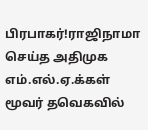பிரபாகர்!ராஜிநாமா செய்த அதிமுக எம்.எல்.ஏ.க்கள் மூவர் தவெகவில்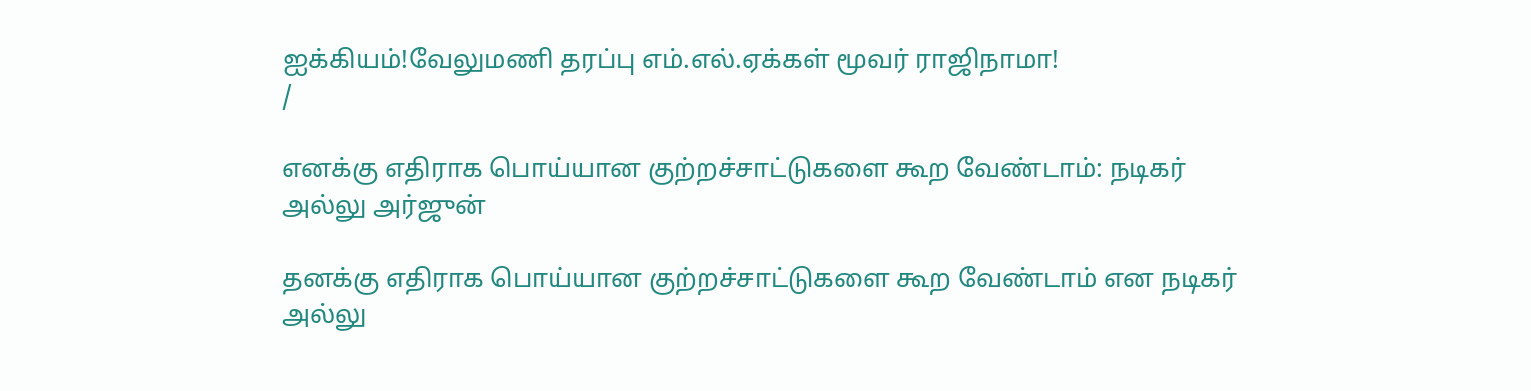ஐக்கியம்!வேலுமணி தரப்பு எம்.எல்.ஏக்கள் மூவர் ராஜிநாமா!
/

எனக்கு எதிராக பொய்யான குற்றச்சாட்டுகளை கூற வேண்டாம்: நடிகர் அல்லு அர்ஜுன்

தனக்கு எதிராக பொய்யான குற்றச்சாட்டுகளை கூற வேண்டாம் என நடிகர் அல்லு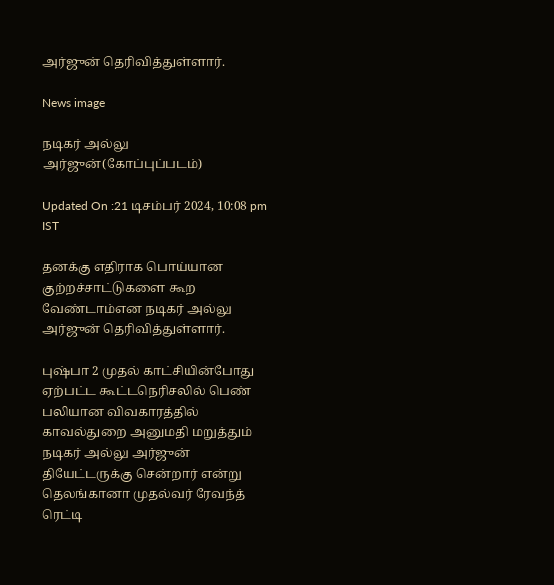அர்ஜுன் தெரிவித்துள்ளார்.

News image

நடிகர் அல்லு அர்ஜுன்(கோப்புப்படம்)

Updated On :21 டிசம்பர் 2024, 10:08 pm IST

தனக்கு எதிராக பொய்யான குற்றச்சாட்டுகளை கூற வேண்டாம்என நடிகர் அல்லு அர்ஜுன் தெரிவித்துள்ளார்.

புஷ்பா 2 முதல் காட்சியின்போது ஏற்பட்ட கூட்டநெரிசலில் பெண் பலியான விவகாரத்தில் காவல்துறை அனுமதி மறுத்தும் நடிகர் அல்லு அர்ஜுன் தியேட்டருக்கு சென்றார் என்று தெலங்கானா முதல்வர் ரேவந்த் ரெட்டி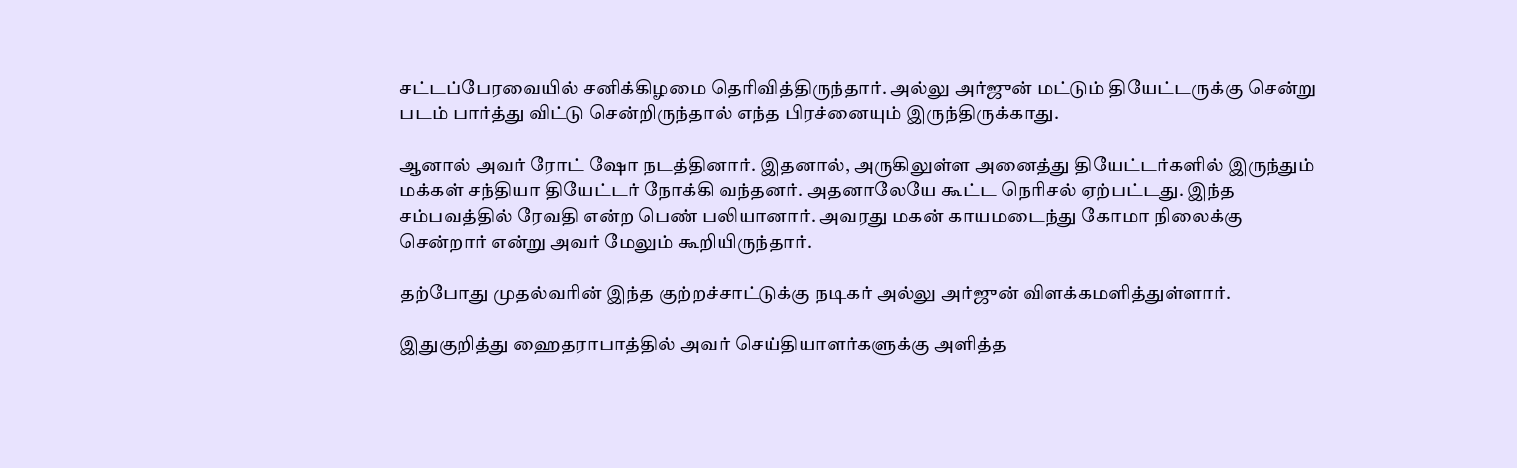சட்டப்பேரவையில் சனிக்கிழமை தெரிவித்திருந்தார். அல்லு அர்ஜுன் மட்டும் தியேட்டருக்கு சென்று படம் பார்த்து விட்டு சென்றிருந்தால் எந்த பிரச்னையும் இருந்திருக்காது.

ஆனால் அவர் ரோட் ஷோ நடத்தினார். இதனால், அருகிலுள்ள அனைத்து தியேட்டர்களில் இருந்தும் மக்கள் சந்தியா தியேட்டர் நோக்கி வந்தனர். அதனாலேயே கூட்ட நெரிசல் ஏற்பட்டது. இந்த சம்பவத்தில் ரேவதி என்ற பெண் பலியானார். அவரது மகன் காயமடைந்து கோமா நிலைக்கு சென்றார் என்று அவர் மேலும் கூறியிருந்தார்.

தற்போது முதல்வரின் இந்த குற்றச்சாட்டுக்கு நடிகர் அல்லு அர்ஜுன் விளக்கமளித்துள்ளார்.

இதுகுறித்து ஹைதராபாத்தில் அவர் செய்தியாளர்களுக்கு அளித்த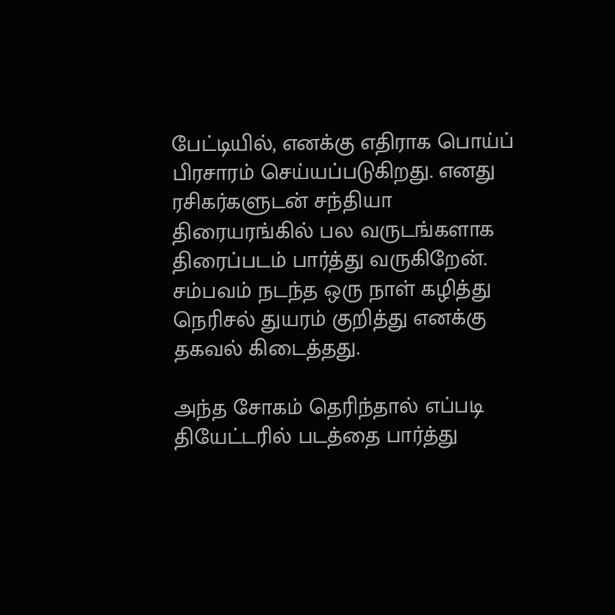பேட்டியில், எனக்கு எதிராக பொய்ப் பிரசாரம் செய்யப்படுகிறது. எனது ரசிகர்களுடன் சந்தியா திரையரங்கில் பல வருடங்களாக திரைப்படம் பார்த்து வருகிறேன். சம்பவம் நடந்த ஒரு நாள் கழித்து நெரிசல் துயரம் குறித்து எனக்கு தகவல் கிடைத்தது.

அந்த சோகம் தெரிந்தால் எப்படி தியேட்டரில் படத்தை பார்த்து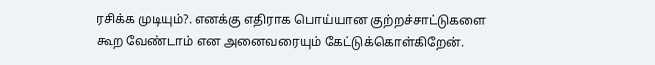ரசிக்க முடியும்?. எனக்கு எதிராக பொய்யான குற்றச்சாட்டுகளை கூற வேண்டாம் என அனைவரையும் கேட்டுக்கொள்கிறேன்.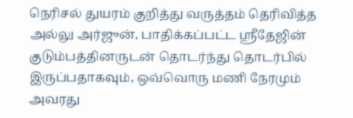நெரிசல் துயரம் குறித்து வருத்தம் தெரிவித்த அல்லு அர்ஜுன், பாதிக்கப்பட்ட ஸ்ரீதேஜின் குடும்பத்தினருடன் தொடர்ந்து தொடர்பில் இருப்பதாகவும், ஒவ்வொரு மணி நேரமும் அவரது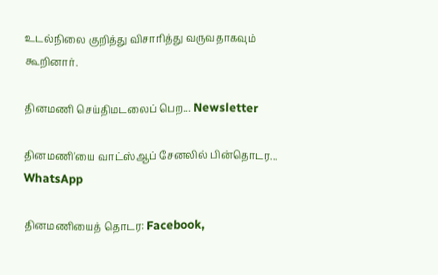உடல்நிலை குறித்து விசாரித்து வருவதாகவும் கூறினார்.

தினமணி செய்திமடலைப் பெற... Newsletter

தினமணி'யை வாட்ஸ்ஆப் சேனலில் பின்தொடர... WhatsApp

தினமணியைத் தொடர: Facebook,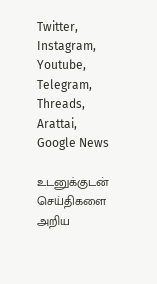Twitter, Instagram, Youtube, Telegram, Threads, Arattai, Google News

உடனுக்குடன் செய்திகளை அறிய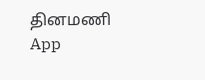தினமணி App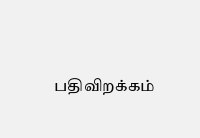பதிவிறக்கம்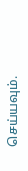செய்யவும்.